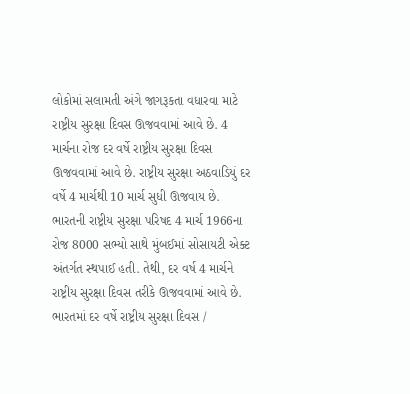લોકોમાં સલામતી અંગે જાગરૂકતા વધારવા માટે રાષ્ટ્રીય સુરક્ષા દિવસ ઊજવવામાં આવે છે. 4 માર્ચના રોજ દર વર્ષે રાષ્ટ્રીય સુરક્ષા દિવસ ઊજવવામાં આવે છે. રાષ્ટ્રીય સુરક્ષા અઠવાડિયું દર વર્ષે 4 માર્ચથી 10 માર્ચ સુધી ઊજવાય છે. ભારતની રાષ્ટ્રીય સુરક્ષા પરિષદ 4 માર્ચ 1966ના રોજ 8000 સભ્યો સાથે મુંબઈમાં સોસાયટી એક્ટ અંતર્ગત સ્થપાઈ હતી. તેથી, દર વર્ષ 4 માર્ચને રાષ્ટ્રીય સુરક્ષા દિવસ તરીકે ઊજવવામાં આવે છે. ભારતમાં દર વર્ષે રાષ્ટ્રીય સુરક્ષા દિવસ /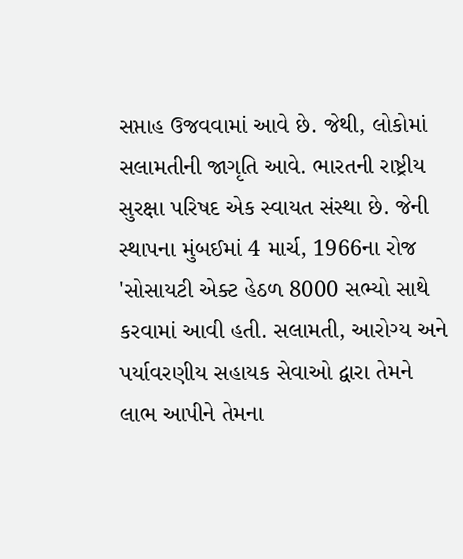સપ્તાહ ઉજવવામાં આવે છે. જેથી, લોકોમાં સલામતીની જાગૃતિ આવે. ભારતની રાષ્ટ્રીય સુરક્ષા પરિષદ એક સ્વાયત સંસ્થા છે. જેની સ્થાપના મુંબઈમાં 4 માર્ચ, 1966ના રોજ 'સોસાયટી એક્ટ હેઠળ 8000 સભ્યો સાથે કરવામાં આવી હતી. સલામતી, આરોગ્ય અને પર્યાવરણીય સહાયક સેવાઓ દ્વારા તેમને લાભ આપીને તેમના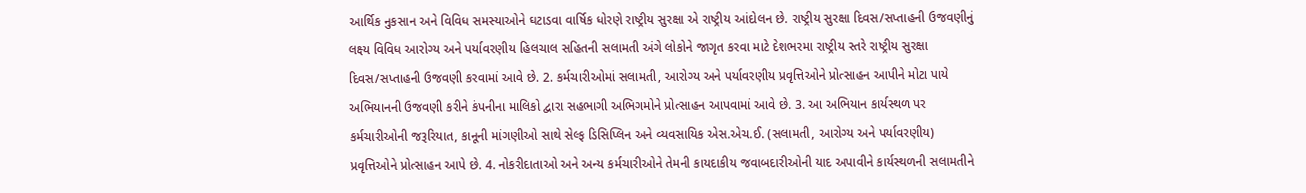આર્થિક નુકસાન અને વિવિધ સમસ્યાઓને ઘટાડવા વાર્ષિક ધોરણે રાષ્ટ્રીય સુરક્ષા એ રાષ્ટ્રીય આંદોલન છે. રાષ્ટ્રીય સુરક્ષા દિવસ/સપ્તાહની ઉજવણીનું લક્ષ્ય વિવિધ આરોગ્ય અને પર્યાવરણીય હિલચાલ સહિતની સલામતી અંગે લોકોને જાગૃત કરવા માટે દેશભરમા રાષ્ટ્રીય સ્તરે રાષ્ટ્રીય સુરક્ષા દિવસ/સપ્તાહની ઉજવણી કરવામાં આવે છે. 2. કર્મચારીઓમાં સલામતી, આરોગ્ય અને પર્યાવરણીય પ્રવૃત્તિઓને પ્રોત્સાહન આપીને મોટા પાયે અભિયાનની ઉજવણી કરીને કંપનીના માલિકો દ્વારા સહભાગી અભિગમોને પ્રોત્સાહન આપવામાં આવે છે. 3. આ અભિયાન કાર્યસ્થળ પર કર્મચારીઓની જરૂરિયાત, કાનૂની માંગણીઓ સાથે સેલ્ફ ડિસિપ્લિન અને વ્યવસાયિક એસ.એચ.ઈ. (સલામતી, આરોગ્ય અને પર્યાવરણીય) પ્રવૃત્તિઓને પ્રોત્સાહન આપે છે. 4. નોકરીદાતાઓ અને અન્ય કર્મચારીઓને તેમની કાયદાકીય જવાબદારીઓની યાદ અપાવીને કાર્યસ્થળની સલામતીને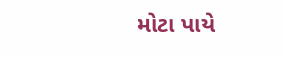મોટા પાયે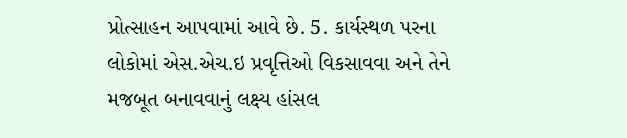પ્રોત્સાહન આપવામાં આવે છે. 5. કાર્યસ્થળ પરના લોકોમાં એસ.એચ.ઇ પ્રવૃત્તિઓ વિકસાવવા અને તેને મજબૂત બનાવવાનું લક્ષ્ય હાંસલ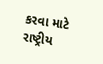કરવા માટે રાષ્ટ્રીય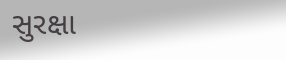સુરક્ષા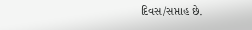દિવસ/સપ્તાહ છે.